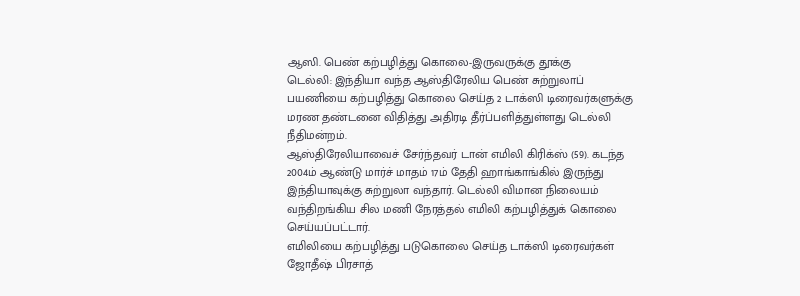ஆஸி. பெண் கற்பழித்து கொலை-இருவருக்கு தூக்கு
டெல்லி: இந்தியா வந்த ஆஸ்திரேலிய பெண் சுற்றுலாப் பயணியை கற்பழித்து கொலை செய்த 2 டாக்ஸி டிரைவர்களுக்கு மரண தண்டனை விதித்து அதிரடி தீர்ப்பளித்துள்ளது டெல்லி நீதிமன்றம்.
ஆஸ்திரேலியாவைச் சேர்ந்தவர் டான் எமிலி கிரிக்ஸ் (59). கடந்த 2004ம் ஆண்டு மார்ச் மாதம் 17ம் தேதி ஹாங்காங்கில் இருந்து இந்தியாவுக்கு சுற்றுலா வந்தார். டெல்லி விமான நிலையம் வந்திறங்கிய சில மணி நேரத்தல் எமிலி கற்பழித்துக் கொலை செய்யப்பட்டார்.
எமிலியை கற்பழித்து படுகொலை செய்த டாக்ஸி டிரைவர்கள் ஜோதீஷ் பிரசாத்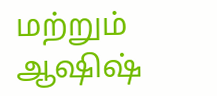மற்றும் ஆஷிஷ்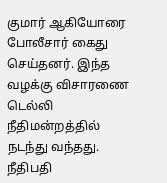குமார் ஆகியோரை போலீசார் கைது செய்தனர். இந்த வழக்கு விசாரணை டெல்லி நீதிமன்றத்தில் நடந்து வந்தது.
நீதிபதி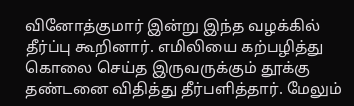வினோத்குமார் இன்று இந்த வழக்கில் தீர்ப்பு கூறினார். எமிலியை கற்பழித்து கொலை செய்த இருவருக்கும் தூக்கு தண்டனை விதித்து தீர்பளித்தார். மேலும்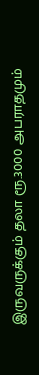இருவருக்கும் தலா ரூ.3000 அபராதமும்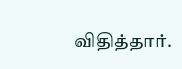விதித்தார்.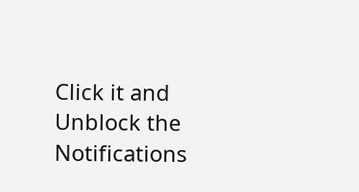Click it and Unblock the Notifications